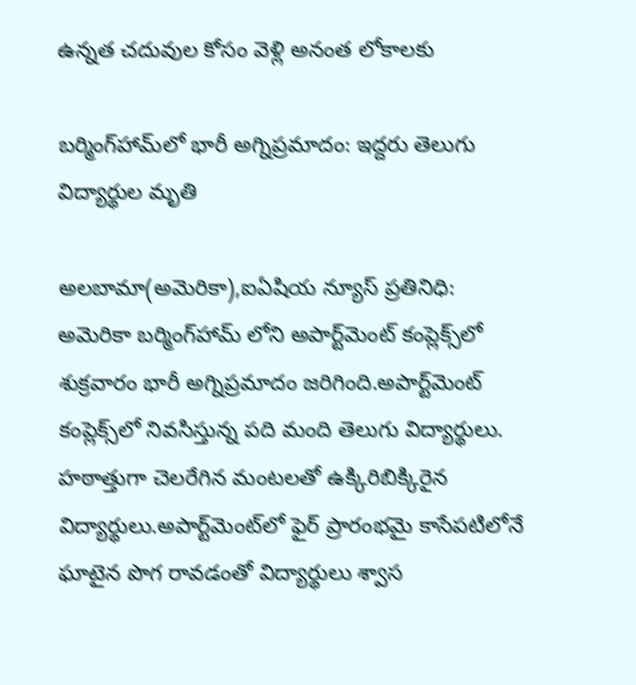ఉన్నత చదువుల కోసం వెళ్లి అనంత లోకాలకు

బర్మింగ్‌హామ్‌లో భారీ అగ్నిప్రమాదం: ఇద్దరు తెలుగు విద్యార్థుల మృతి

అలబామా(అమెరికా),ఐఏషియ న్యూస్ ప్రతినిధి: అమెరికా బర్మింగ్‌హామ్ లోని అపార్ట్‌మెంట్ కంప్లెక్స్‌లో శుక్రవారం భారీ అగ్నిప్రమాదం జరిగింది.అపార్ట్‌మెంట్ కంప్లెక్స్‌లో నివసిస్తున్న పది మంది తెలుగు విద్యార్థులు. హఠాత్తుగా చెలరేగిన మంటలతో ఉక్కిరిబిక్కిరైన విద్యార్థులు.అపార్ట్‌మెంట్‌లో ఫైర్ ప్రారంభమై కాసేపటిలోనే ఘాటైన పొగ రావడంతో విద్యార్థులు శ్వాస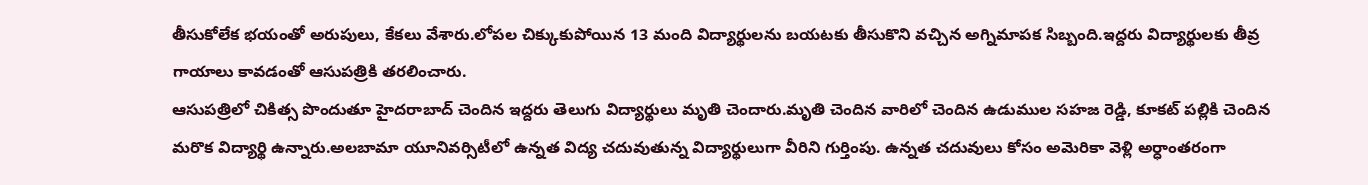తీసుకోలేక భయంతో అరుపులు, కేకలు వేశారు.లోపల చిక్కుకుపోయిన 13 మంది విద్యార్థులను బయటకు తీసుకొని వచ్చిన అగ్నిమాపక సిబ్బంది.ఇద్దరు విద్యార్థులకు తీవ్ర గాయాలు కావడంతో ఆసుపత్రికి తరలించారు.
ఆసుపత్రిలో చికిత్స పొందుతూ హైదరాబాద్ చెందిన ఇద్దరు తెలుగు విద్యార్థులు మృతి చెందారు.మృతి చెందిన వారిలో చెందిన ఉడుముల సహజ రెడ్డి, కూకట్ పల్లికి చెందిన మరొక విద్యార్థి ఉన్నారు.అలబామా యూనివర్సిటీలో ఉన్నత విద్య చదువుతున్న విద్యార్థులుగా వీరిని గుర్తింపు. ఉన్నత చదువులు కోసం అమెరికా వెళ్లి అర్ధాంతరంగా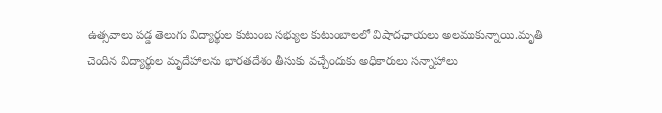ఉత్సవాలు పడ్డ తెలుగు విద్యార్థుల కుటుంబ సభ్యుల కుటుంబాలలో విషాదఛాయలు అలముకున్నాయి.మృతి చెందిన విద్యార్థుల మృదేహాలను భారతదేశం తీసుకు వచ్చేందుకు అధికారులు సన్నాహాలు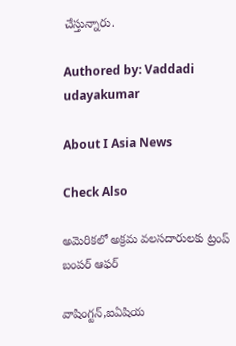చేస్తున్నారు.

Authored by: Vaddadi udayakumar

About I Asia News

Check Also

అమెరికలో అక్రమ వలసదారులకు ట్రంప్ బంపర్ ఆఫర్

వాషింగ్టన్,ఐఏషియ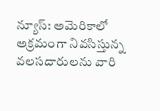న్యూస్: అమెరికాలో అక్రమంగా నివసిస్తున్న వలసదారులను వారి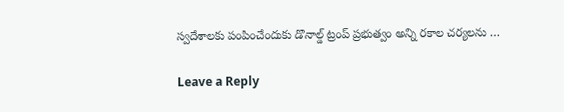స్వదేశాలకు పంపించేందుకు డొనాల్డ్ ట్రంప్ ప్రభుత్వం అన్ని రకాల చర్యలను …

Leave a Reply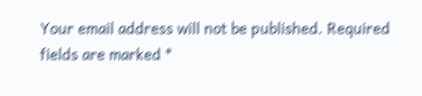Your email address will not be published. Required fields are marked *